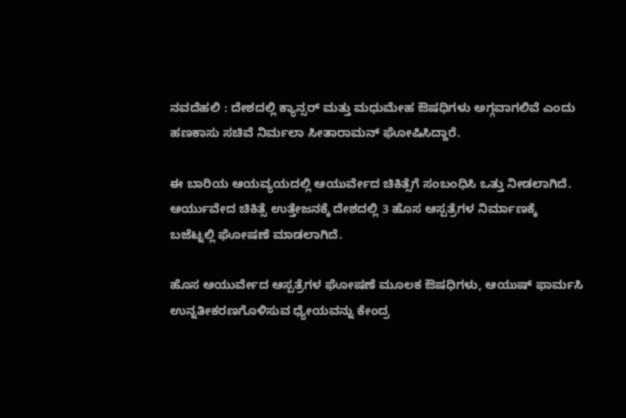ನವದೆಹಲಿ : ದೇಶದಲ್ಲಿ ಕ್ಯಾನ್ಸರ್ ಮತ್ತು ಮಧುಮೇಹ ಔಷಧಿಗಳು ಅಗ್ಗವಾಗಲಿವೆ ಎಂದು ಹಣಕಾಸು ಸಚಿವೆ ನಿರ್ಮಲಾ ಸೀತಾರಾಮನ್ ಘೋಷಿಸಿದ್ದಾರೆ.

ಈ ಬಾರಿಯ ಆಯವ್ಯಯದಲ್ಲಿ ಆಯುರ್ವೇದ ಚಿಕಿತ್ಸೆಗೆ ಸಂಬಂಧಿಸಿ ಒತ್ತು ನೀಡಲಾಗಿದೆ. ಆರ್ಯುವೇದ ಚಿಕಿತ್ಸೆ ಉತ್ತೇಜನಕ್ಕೆ ದೇಶದಲ್ಲಿ 3 ಹೊಸ ಆಸ್ಪತ್ರೆಗಳ ನಿರ್ಮಾಣಕ್ಕೆ ಬಜೆಟ್ನಲ್ಲಿ ಘೋಷಣೆ ಮಾಡಲಾಗಿದೆ.

ಹೊಸ ಆಯುರ್ವೇದ ಆಸ್ಪತ್ರೆಗಳ ಘೋಷಣೆ ಮೂಲಕ ಔಷಧಿಗಳು, ಆಯುಷ್ ಫಾರ್ಮಸಿ ಉನ್ನತೀಕರಣಗೊಳಿಸುವ ಧ್ಯೇಯವನ್ನು ಕೇಂದ್ರ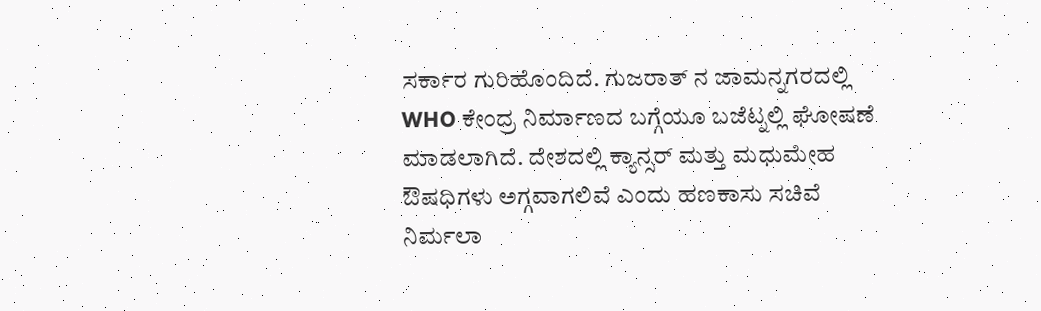ಸರ್ಕಾರ ಗುರಿಹೊಂದಿದೆ. ಗುಜರಾತ್ ನ ಜಾಮನ್ನಗರದಲ್ಲಿ WHO ಕೇಂದ್ರ ನಿರ್ಮಾಣದ ಬಗ್ಗೆಯೂ ಬಜೆಟ್ನಲ್ಲಿ ಘೋಷಣೆ ಮಾಡಲಾಗಿದೆ. ದೇಶದಲ್ಲಿ ಕ್ಯಾನ್ಸರ್ ಮತ್ತು ಮಧುಮೇಹ ಔಷಧಿಗಳು ಅಗ್ಗವಾಗಲಿವೆ ಎಂದು ಹಣಕಾಸು ಸಚಿವೆ ನಿರ್ಮಲಾ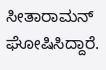ಸೀತಾರಾಮನ್ ಘೋಷಿಸಿದ್ದಾರೆ.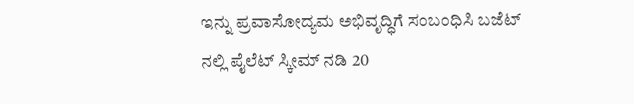ಇನ್ನು ಪ್ರವಾಸೋದ್ಯಮ ಅಭಿವೃದ್ಧಿಗೆ ಸಂಬಂಧಿಸಿ ಬಜೆಟ್ ನಲ್ಲಿ ಪೈಲೆಟ್ ಸ್ಕೀಮ್ ನಡಿ 20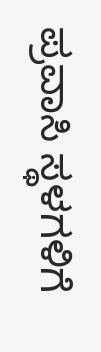ಪ್ರವಾಸಿ ಸ್ಥಳಗಳಿಗೆ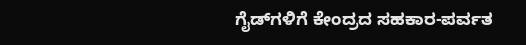ಗೈಡ್‌ಗಳಿಗೆ ಕೇಂದ್ರದ ಸಹಕಾರ-ಪರ್ವತ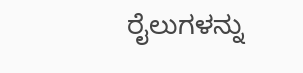ರೈಲುಗಳನ್ನು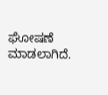ಘೋಷಣೆ ಮಾಡಲಾಗಿದೆ.